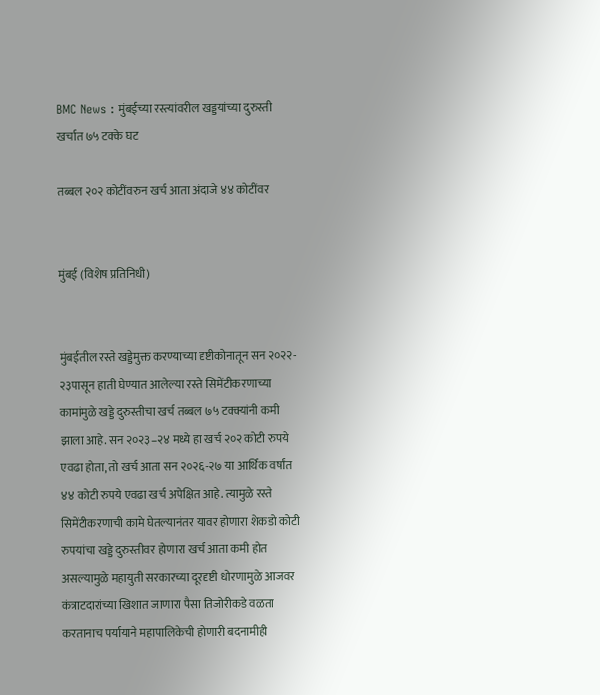BMC News : मुंबईच्या रस्त्यांवरील खड्डयांच्या दुरुस्ती खर्चात ७५ टक्के घट

तब्बल २०२ कोटींवरुन खर्च आता अंदाजे ४४ कोटींवर


मुंबई (विशेष प्रतिनिधी)


मुंबईतील रस्ते खड्डेमुक्त करण्याच्या दृष्टीकोनातून सन २०२२- २३पासून हाती घेण्यात आलेल्या रस्ते सिमेंटीकरणाच्या कामांमुळे खड्डे दुरुस्तीचा खर्च तब्बल ७५ टक्क्यांनी कमी झाला आहे. सन २०२३–२४ मध्ये हा खर्च २०२ कोटी रुपये एवढा होता, तो खर्च आता सन २०२६-२७ या आर्थिक वर्षांत ४४ कोटी रुपये एवढा खर्च अपेक्षित आहे. त्यामुळे रस्ते सिमेंटीकरणाची कामे घेतल्यानंतर यावर होणारा शेकडो कोटी रुपयांचा खड्डे दुरुस्तीवर होणारा खर्च आता कमी होत असल्यामुळे महायुती सरकारच्या दूरदृष्टी धोरणामुळे आजवर कंत्राटदारांच्या खिशात जाणारा पैसा तिजोरीकडे वळता करतानाच पर्यायाने महापालिकेची होणारी बदनामीही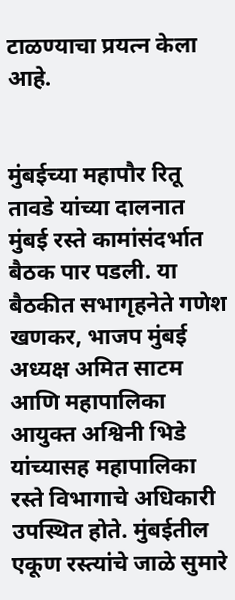टाळण्याचा प्रयत्न केला आहे.


मुंबईच्या महापौर रितू तावडे यांच्या दालनात मुंबई रस्ते कामांसंदर्भात बैठक पार पडली. या बैठकीत सभागृहनेते गणेश खणकर, भाजप मुंबई अध्यक्ष अमित साटम आणि महापालिका आयुक्त अश्विनी भिडे यांच्यासह महापालिका रस्ते विभागाचे अधिकारी उपस्थित होते. मुंबईतील एकूण रस्त्यांचे जाळे सुमारे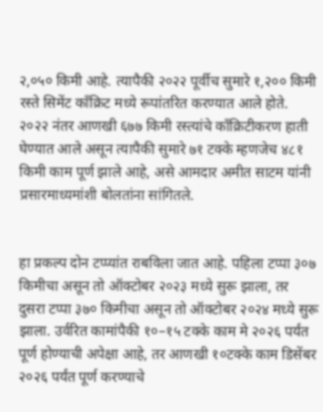२,०५० किमी आहे. त्यापैकी २०२२ पूर्वीच सुमारे १,२०० किमी रस्ते सिमेंट काँक्रिट मध्ये रूपांतरित करण्यात आले होते. २०२२ नंतर आणखी ६७७ किमी रस्त्यांचे काँक्रिटीकरण हाती घेण्यात आले असून त्यापैकी सुमारे ७१ टक्के म्हणजेच ४८१ किमी काम पूर्ण झाले आहे, असे आमदार अमीत साटम यांनी प्रसारमाध्यमांशी बोलतांना सांगितले.


हा प्रकल्प दोन टप्प्यांत राबविला जात आहे. पहिला टप्पा ३०७ किमीचा असून तो ऑक्टोबर २०२३ मध्ये सुरू झाला, तर दुसरा टप्पा ३७० किमीचा असून तो ऑक्टोबर २०२४ मध्ये सुरू झाला. उर्वरित कामांपैकी १०–१५ टक्के काम मे २०२६ पर्यंत पूर्ण होण्याची अपेक्षा आहे, तर आणखी १०टक्के काम डिसेंबर २०२६ पर्यंत पूर्ण करण्याचे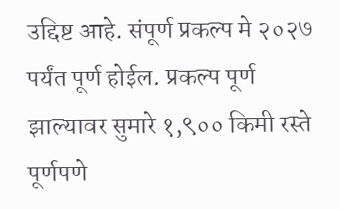उद्दिष्ट आहे. संपूर्ण प्रकल्प मे २०२७ पर्यंत पूर्ण होईल. प्रकल्प पूर्ण झाल्यावर सुमारे १,९०० किमी रस्ते पूर्णपणे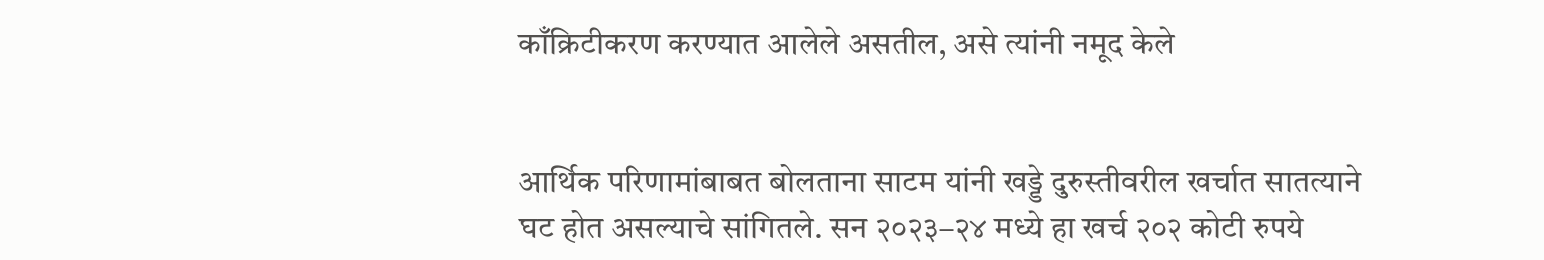काँक्रिटीकरण करण्यात आलेले असतील, असे त्यांनी नमूद केले


आर्थिक परिणामांबाबत बोलताना साटम यांनी खड्डे दुरुस्तीवरील खर्चात सातत्याने घट होत असल्याचे सांगितले. सन २०२३–२४ मध्ये हा खर्च २०२ कोटी रुपये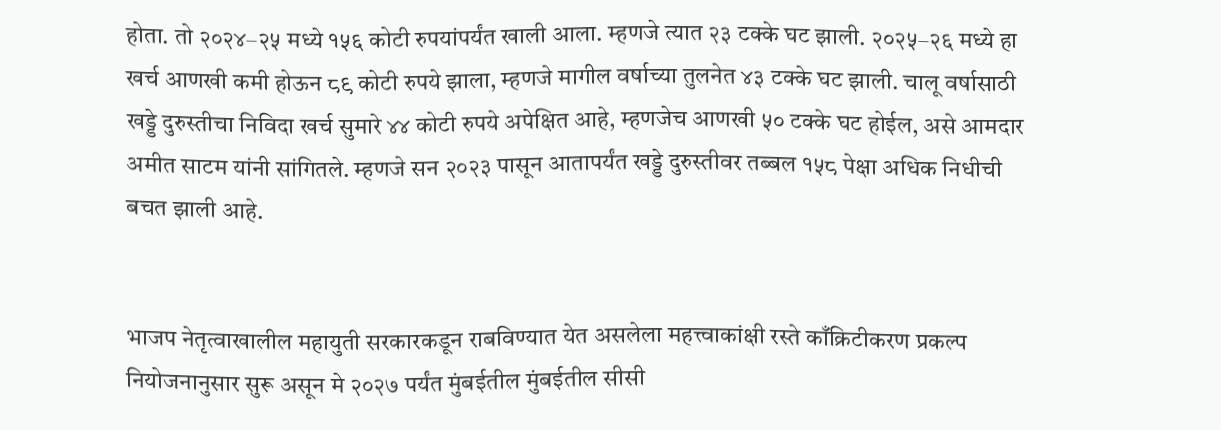होता. तो २०२४–२५ मध्ये १५६ कोटी रुपयांपर्यंत खाली आला. म्हणजे त्यात २३ टक्के घट झाली. २०२५–२६ मध्ये हा खर्च आणखी कमी होऊन ८९ कोटी रुपये झाला, म्हणजे मागील वर्षाच्या तुलनेत ४३ टक्के घट झाली. चालू वर्षासाठी खड्डे दुरुस्तीचा निविदा खर्च सुमारे ४४ कोटी रुपये अपेक्षित आहे, म्हणजेच आणखी ५० टक्के घट होईल, असे आमदार अमीत साटम यांनी सांगितले. म्हणजे सन २०२३ पासून आतापर्यंत खड्डे दुरुस्तीवर तब्बल १५८ पेक्षा अधिक निधीची बचत झाली आहे.


भाजप नेतृत्वाखालील महायुती सरकारकडून राबविण्यात येत असलेला महत्त्वाकांक्षी रस्ते काँक्रिटीकरण प्रकल्प नियोजनानुसार सुरू असून मे २०२७ पर्यंत मुंबईतील मुंबईतील सीसी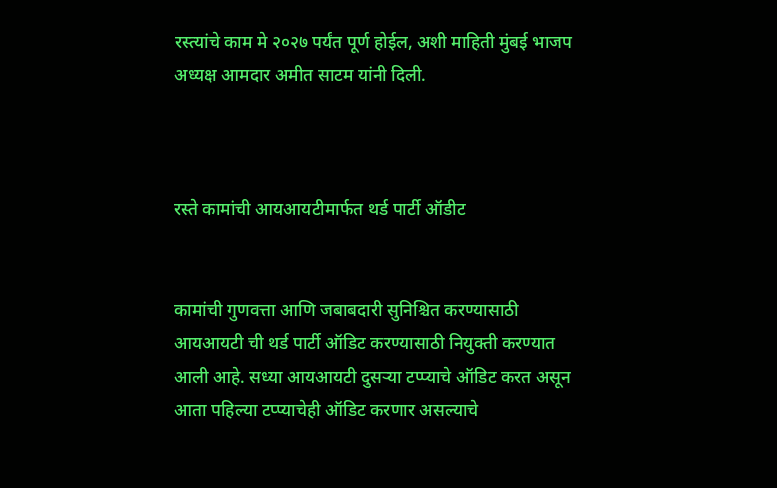रस्त्यांचे काम मे २०२७ पर्यंत पूर्ण होईल, अशी माहिती मुंबई भाजप अध्यक्ष आमदार अमीत साटम यांनी दिली.



रस्ते कामांची आयआयटीमार्फत थर्ड पार्टी ऑडीट


कामांची गुणवत्ता आणि जबाबदारी सुनिश्चित करण्यासाठी आयआयटी ची थर्ड पार्टी ऑडिट करण्यासाठी नियुक्ती करण्यात आली आहे. सध्या आयआयटी दुसऱ्या टप्प्याचे ऑडिट करत असून आता पहिल्या टप्प्याचेही ऑडिट करणार असल्याचे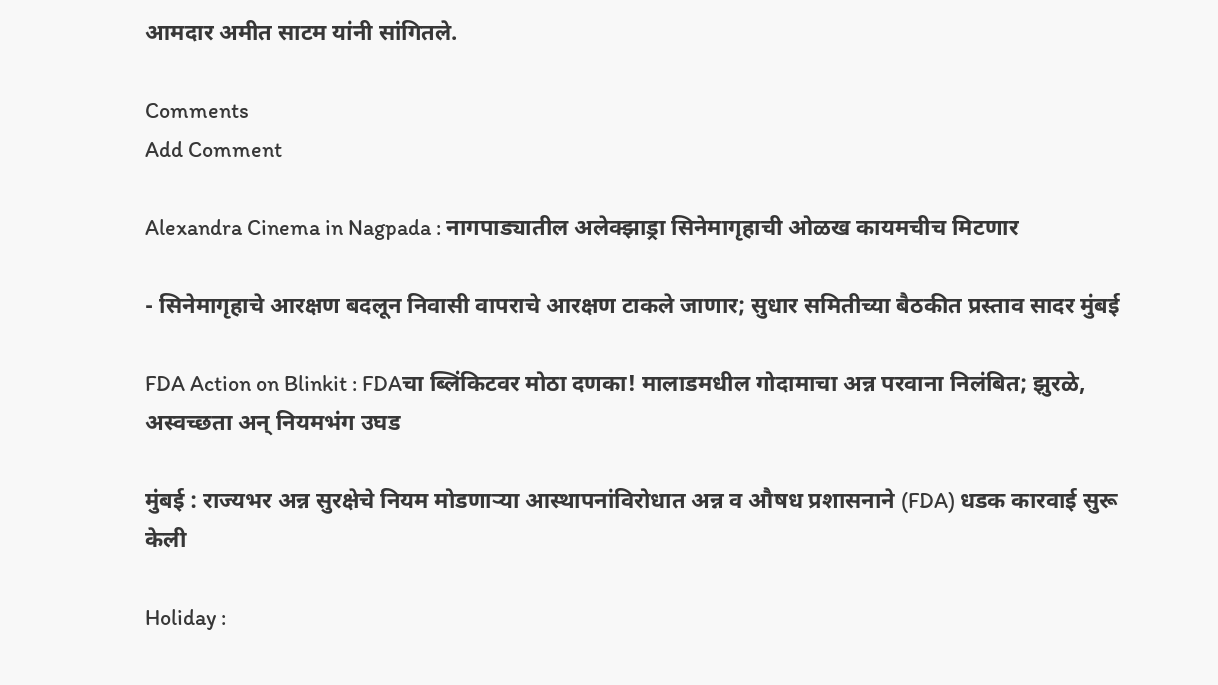आमदार अमीत साटम यांनी सांगितले.

Comments
Add Comment

Alexandra Cinema in Nagpada : नागपाड्यातील अलेक्झाड्रा सिनेमागृहाची ओळख कायमचीच मिटणार

- सिनेमागृहाचे आरक्षण बदलून निवासी वापराचे आरक्षण टाकले जाणार; सुधार समितीच्या बैठकीत प्रस्ताव सादर मुंबई

FDA Action on Blinkit : FDAचा ब्लिंकिटवर मोठा दणका! मालाडमधील गोदामाचा अन्न परवाना निलंबित; झुरळे, अस्वच्छता अन् नियमभंग उघड

मुंबई : राज्यभर अन्न सुरक्षेचे नियम मोडणाऱ्या आस्थापनांविरोधात अन्न व औषध प्रशासनाने (FDA) धडक कारवाई सुरू केली

Holiday :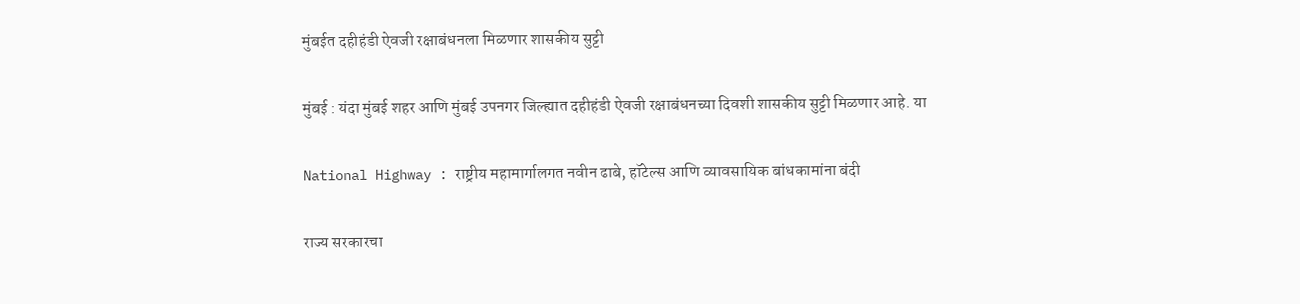मुंबईत दहीहंडी ऐवजी रक्षाबंधनला मिळणार शासकीय सुट्टी

मुंबई : यंदा मुंबई शहर आणि मुंबई उपनगर जिल्ह्यात दहीहंडी ऐवजी रक्षाबंधनच्या दिवशी शासकीय सुट्टी मिळणार आहे. या

National Highway : राष्ट्रीय महामार्गालगत नवीन ढाबे, हॉटेल्स आणि व्यावसायिक बांधकामांना बंदी

राज्य सरकारचा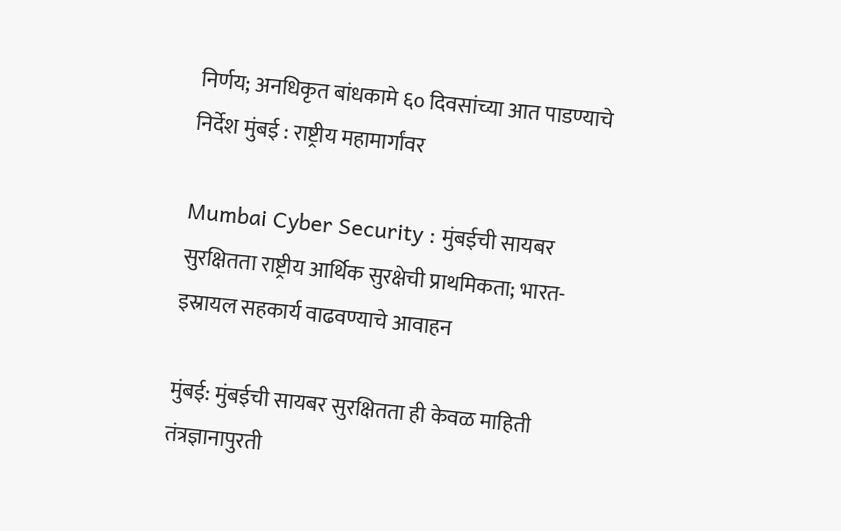निर्णय; अनधिकृत बांधकामे ६० दिवसांच्या आत पाडण्याचे निर्देश मुंबई : राष्ट्रीय महामार्गांवर

Mumbai Cyber Security : मुंबईची सायबर सुरक्षितता राष्ट्रीय आर्थिक सुरक्षेची प्राथमिकता; भारत-इस्रायल सहकार्य वाढवण्याचे आवाहन

मुंबई: मुंबईची सायबर सुरक्षितता ही केवळ माहिती तंत्रज्ञानापुरती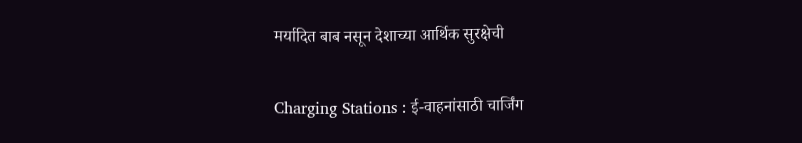मर्यादित बाब नसून देशाच्या आर्थिक सुरक्षेची

Charging Stations : ई-वाहनांसाठी चार्जिंग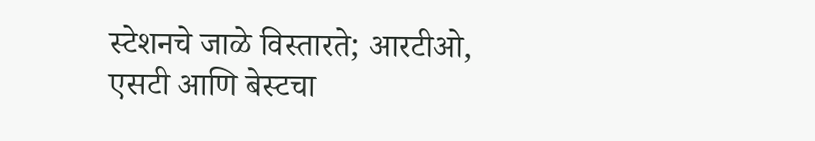स्टेशनचे जाळे विस्तारते; आरटीओ, एसटी आणि बेस्टचा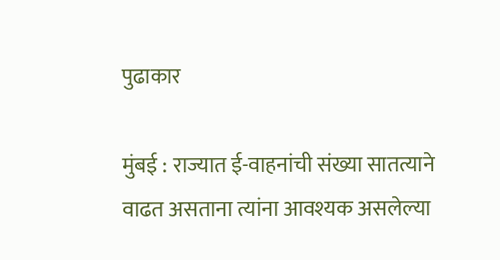पुढाकार

मुंबई : राज्यात ई-वाहनांची संख्या सातत्याने वाढत असताना त्यांना आवश्यक असलेल्या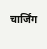चार्जिंग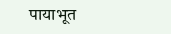पायाभूत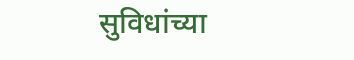सुविधांच्या